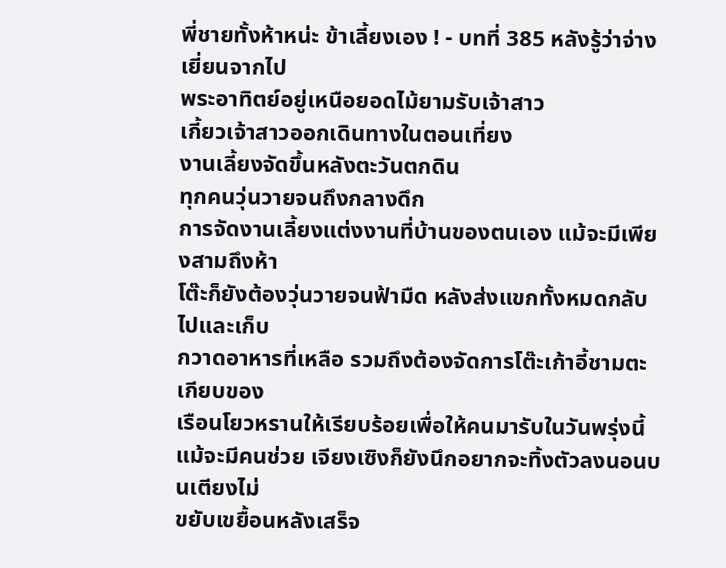พี่ชายทั้งห้าหน่ะ ข้าเลี้ยงเอง ! - บทที่ 385 หลังรู้ว่าจ่างเยี่ยนจากไป
พระอาทิตย์อยู่เหนือยอดไม้ยามรับเจ้าสาว
เกี้ยวเจ้าสาวออกเดินทางในตอนเที่ยง
งานเลี้ยงจัดขึ้นหลังตะวันตกดิน
ทุกคนวุ่นวายจนถึงกลางดึก
การจัดงานเลี้ยงแต่งงานที่บ้านของตนเอง แม้จะมีเพียงสามถึงห้า
โต๊ะก็ยังต้องวุ่นวายจนฟ้ามืด หลังส่งแขกทั้งหมดกลับไปและเก็บ
กวาดอาหารที่เหลือ รวมถึงต้องจัดการโต๊ะเก้าอี้ชามตะเกียบของ
เรือนโยวหรานให้เรียบร้อยเพื่อให้คนมารับในวันพรุ่งนี้
แม้จะมีคนช่วย เจียงเซิงก็ยังนึกอยากจะทิ้งตัวลงนอนบนเตียงไม่
ขยับเขยื้อนหลังเสร็จ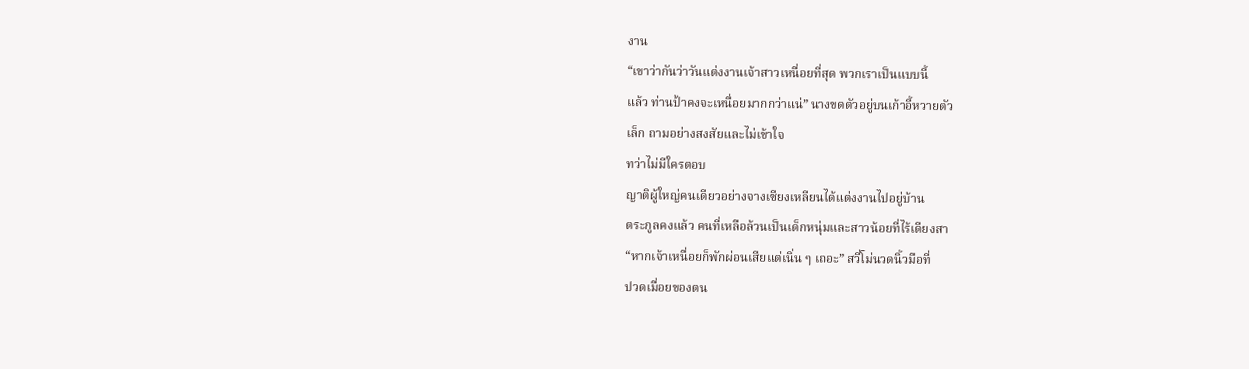งาน
“เขาว่ากันว่าวันแต่งงานเจ้าสาวเหนื่อยที่สุด พวกเราเป็นแบบนี้
แล้ว ท่านป้าคงจะเหนื่อยมากกว่าแน่” นางขดตัวอยู่บนเก้าอี้หวายตัว
เล็ก ถามอย่างสงสัยและไม่เข้าใจ
ทว่าไม่มีใครตอบ
ญาติผู้ใหญ่คนเดียวอย่างจางเซียงเหลียนได้แต่งงานไปอยู่บ้าน
ตระกูลคงแล้ว คนที่เหลือล้วนเป็นเด็กหนุ่มและสาวน้อยที่ไร้เดียงสา
“หากเจ้าเหนื่อยก็พักผ่อนเสียแต่เนิ่น ๆ เถอะ” สวี่โม่นวดนิ้วมือที่
ปวดเมื่อยของตน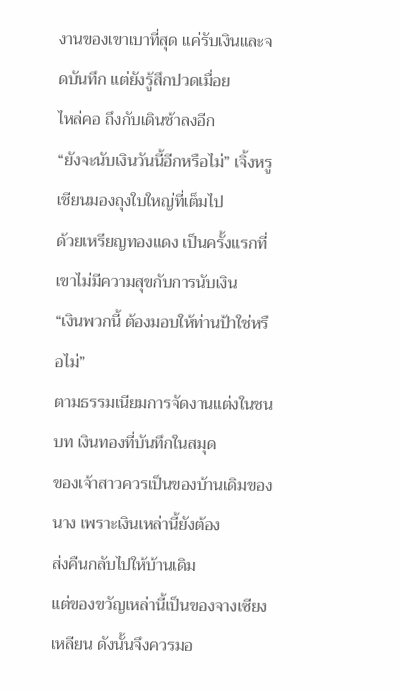งานของเขาเบาที่สุด แค่รับเงินและจดบันทึก แต่ยังรู้สึกปวดเมื่อย
ไหล่คอ ถึงกับเดินช้าลงอีก
“ยังจะนับเงินวันนี้อีกหรือไม่” เจิ้งหรูเชียนมองถุงใบใหญ่ที่เต็มไป
ด้วยเหรียญทองแดง เป็นครั้งแรกที่เขาไม่มีความสุขกับการนับเงิน
“เงินพวกนี้ ต้องมอบให้ท่านป้าใช่หรือไม่”
ตามธรรมเนียมการจัดงานแต่งในชนบท เงินทองที่บันทึกในสมุด
ของเจ้าสาวควรเป็นของบ้านเดิมของนาง เพราะเงินเหล่านี้ยังต้อง
ส่งคืนกลับไปให้บ้านเดิม
แต่ของขวัญเหล่านี้เป็นของจางเซียงเหลียน ดังนั้นจึงควรมอ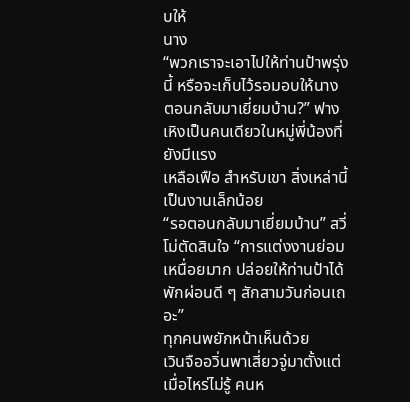บให้
นาง
“พวกเราจะเอาไปให้ท่านป้าพรุ่งนี้ หรือจะเก็บไว้รอมอบให้นาง
ตอนกลับมาเยี่ยมบ้าน?” ฟางเหิงเป็นคนเดียวในหมู่พี่น้องที่ยังมีแรง
เหลือเฟือ สำหรับเขา สิ่งเหล่านี้เป็นงานเล็กน้อย
“รอตอนกลับมาเยี่ยมบ้าน” สวี่โม่ตัดสินใจ “การแต่งงานย่อม
เหนื่อยมาก ปล่อยให้ท่านป้าได้พักผ่อนดี ๆ สักสามวันก่อนเถอะ”
ทุกคนพยักหน้าเห็นด้วย
เวินจืออวิ่นพาเสี่ยวจู่มาตั้งแต่เมื่อไหร่ไม่รู้ คนห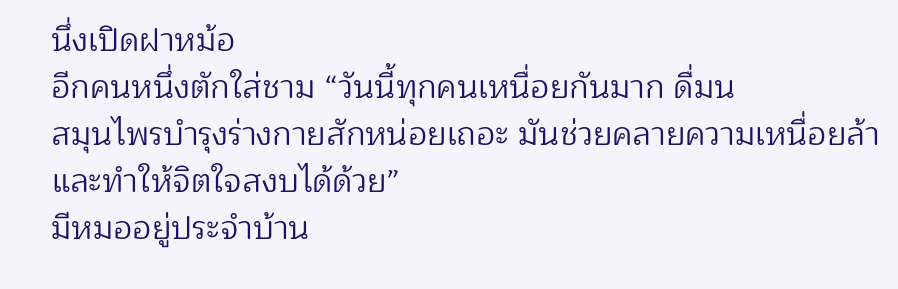นึ่งเปิดฝาหม้อ
อีกคนหนึ่งตักใส่ชาม “วันนี้ทุกคนเหนื่อยกันมาก ดื่มน
สมุนไพรบำรุงร่างกายสักหน่อยเถอะ มันช่วยคลายความเหนื่อยล้า
และทำให้จิตใจสงบได้ด้วย”
มีหมออยู่ประจำบ้าน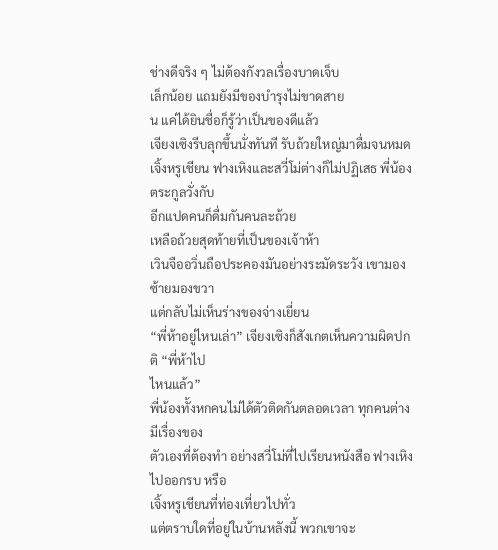ช่างดีจริง ๆ ไม่ต้องกังวลเรื่องบาดเจ็บ
เล็กน้อย แถมยังมีของบำรุงไม่ขาดสาย
น แค่ได้ยินชื่อก็รู้ว่าเป็นของดีแล้ว
เจียงเซิงรีบลุกขึ้นนั่งทันที รับถ้วยใหญ่มาดื่มจนหมด
เจิ้งหรูเชียน ฟางเหิงและสวี่โม่ต่างก็ไม่ปฏิเสธ พี่น้องตระกูลวั่งกับ
อีกแปดคนก็ดื่มกันคนละถ้วย
เหลือถ้วยสุดท้ายที่เป็นของเจ้าห้า
เวินจืออวิ่นถือประคองมันอย่างระมัดระวัง เขามองซ้ายมองขวา
แต่กลับไม่เห็นร่างของจ่างเยี่ยน
“พี่ห้าอยู่ไหนเล่า” เจียงเซิงก็สังเกตเห็นความผิดปกติ “พี่ห้าไป
ไหนแล้ว”
พี่น้องทั้งหกคนไม่ได้ตัวติดกันตลอดเวลา ทุกคนต่างมีเรื่องของ
ตัวเองที่ต้องทำ อย่างสวี่โม่ที่ไปเรียนหนังสือ ฟางเหิงไปออกรบ หรือ
เจิ้งหรูเชียนที่ท่องเที่ยวไปทั่ว
แต่ตราบใดที่อยู่ในบ้านหลังนี้ พวกเขาจะ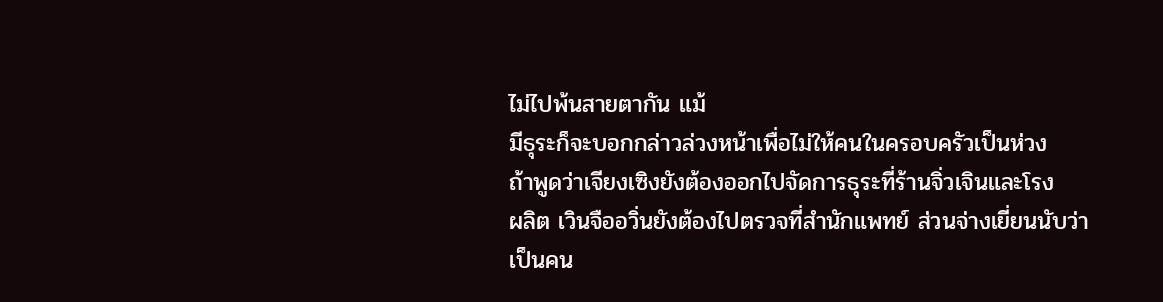ไม่ไปพ้นสายตากัน แม้
มีธุระก็จะบอกกล่าวล่วงหน้าเพื่อไม่ให้คนในครอบครัวเป็นห่วง
ถ้าพูดว่าเจียงเซิงยังต้องออกไปจัดการธุระที่ร้านจิ่วเจินและโรง
ผลิต เวินจืออวิ่นยังต้องไปตรวจที่สำนักแพทย์ ส่วนจ่างเยี่ยนนับว่า
เป็นคน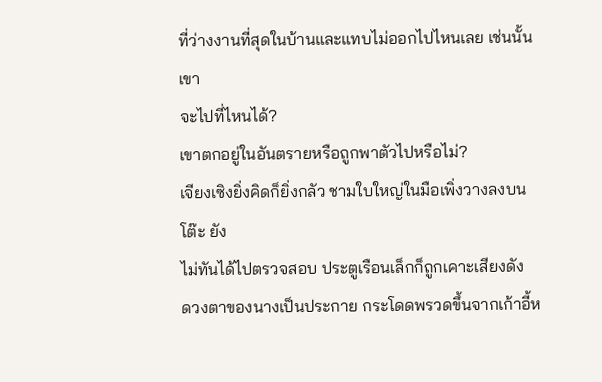ที่ว่างงานที่สุดในบ้านและแทบไม่ออกไปไหนเลย เช่นนั้นเขา
จะไปที่ไหนได้?
เขาตกอยู่ในอันตรายหรือถูกพาตัวไปหรือไม่?
เจียงเซิงยิ่งคิดก็ยิ่งกลัว ชามใบใหญ่ในมือเพิ่งวางลงบนโต๊ะ ยัง
ไม่ทันได้ไปตรวจสอบ ประตูเรือนเล็กก็ถูกเคาะเสียงดัง
ดวงตาของนางเป็นประกาย กระโดดพรวดขึ้นจากเก้าอี้ห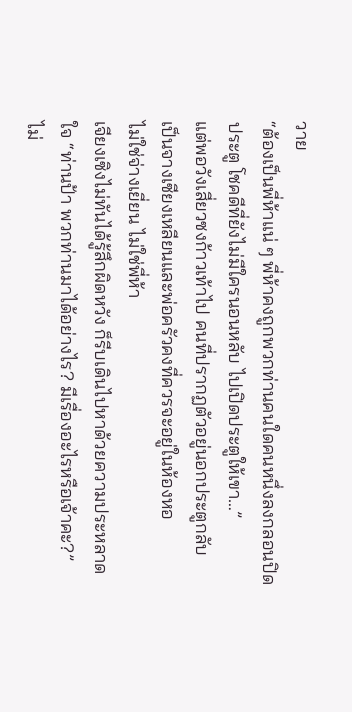วาย
“ต้องเป็นพี่ห้าแน่ ๆ พี่ห้าคงถูกพวกท่านคนใดคนหนึ่งลงกลอนปิด
ประตู โชคดีที่ยังไม่มีใครนอนหลับ ไปเปิดประตูให้เขา…”
แต่พอวังเสี่ยวซงก้าวเท้าไป คนที่ปรากฏตัวอยู่นอกประตูกลับ
เป็นจางเซียงเหลียนและพ่อครัวคงที่ควรจะอยู่ในห้องหอ
ไม่ใช่จ่างเยี่ยน ไม่ใช่พี่ห้า
เจียงเซิงไม่ทันได้รู้สึกผิดหวัง ก็รีบเดินไปหาด้วยความประหลาด
ใจ “ท่านป้า พวกท่านมาได้อย่างไร? มีเรื่องอะไรหรือเจ้าคะ?”
ไม่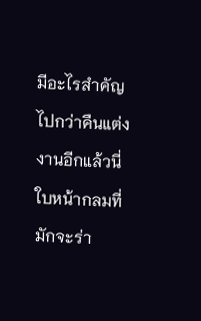มีอะไรสำคัญไปกว่าคืนแต่งงานอีกแล้วนี่
ใบหน้ากลมที่มักจะร่า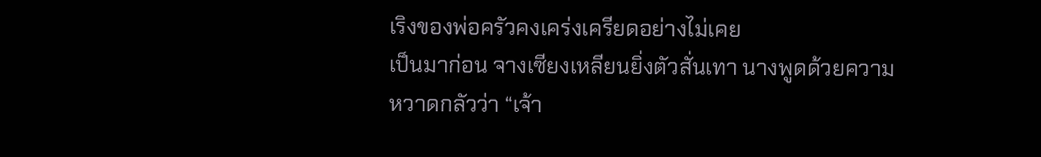เริงของพ่อครัวคงเคร่งเครียดอย่างไม่เคย
เป็นมาก่อน จางเซียงเหลียนยิ่งตัวสั่นเทา นางพูดด้วยความ
หวาดกลัวว่า “เจ้า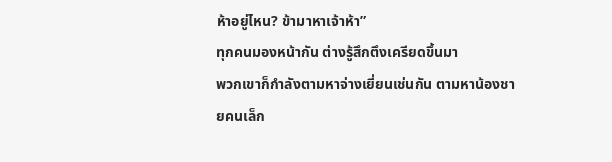ห้าอยู่ไหน? ข้ามาหาเจ้าห้า”
ทุกคนมองหน้ากัน ต่างรู้สึกตึงเครียดขึ้นมา
พวกเขาก็กำลังตามหาจ่างเยี่ยนเช่นกัน ตามหาน้องชายคนเล็ก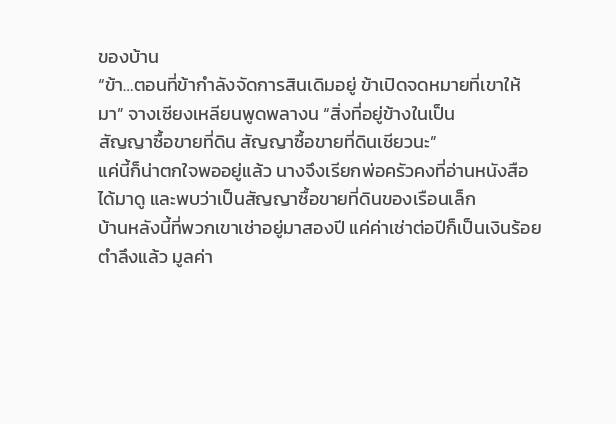ของบ้าน
“ข้า…ตอนที่ข้ากำลังจัดการสินเดิมอยู่ ข้าเปิดจดหมายที่เขาให้
มา” จางเซียงเหลียนพูดพลางน “สิ่งที่อยู่ข้างในเป็น
สัญญาซื้อขายที่ดิน สัญญาซื้อขายที่ดินเชียวนะ”
แค่นี้ก็น่าตกใจพออยู่แล้ว นางจึงเรียกพ่อครัวคงที่อ่านหนังสือ
ได้มาดู และพบว่าเป็นสัญญาซื้อขายที่ดินของเรือนเล็ก
บ้านหลังนี้ที่พวกเขาเช่าอยู่มาสองปี แค่ค่าเช่าต่อปีก็เป็นเงินร้อย
ตำลึงแล้ว มูลค่า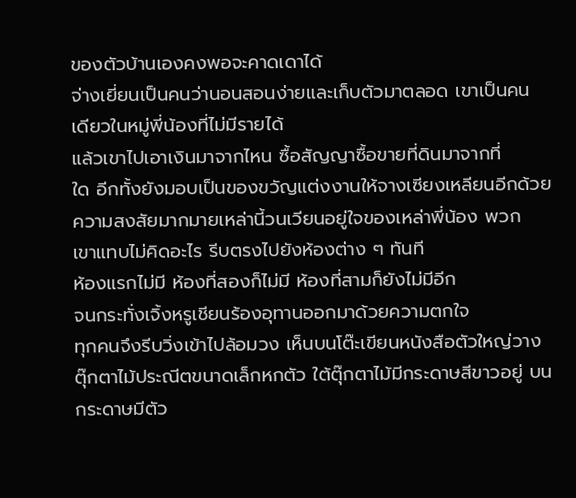ของตัวบ้านเองคงพอจะคาดเดาได้
จ่างเยี่ยนเป็นคนว่านอนสอนง่ายและเก็บตัวมาตลอด เขาเป็นคน
เดียวในหมู่พี่น้องที่ไม่มีรายได้
แล้วเขาไปเอาเงินมาจากไหน ซื้อสัญญาซื้อขายที่ดินมาจากที่
ใด อีกทั้งยังมอบเป็นของขวัญแต่งงานให้จางเซียงเหลียนอีกด้วย
ความสงสัยมากมายเหล่านี้วนเวียนอยู่ใจของเหล่าพี่น้อง พวก
เขาแทบไม่คิดอะไร รีบตรงไปยังห้องต่าง ๆ ทันที
ห้องแรกไม่มี ห้องที่สองก็ไม่มี ห้องที่สามก็ยังไม่มีอีก
จนกระทั่งเจิ้งหรูเชียนร้องอุทานออกมาด้วยความตกใจ
ทุกคนจึงรีบวิ่งเข้าไปล้อมวง เห็นบนโต๊ะเขียนหนังสือตัวใหญ่วาง
ตุ๊กตาไม้ประณีตขนาดเล็กหกตัว ใต้ตุ๊กตาไม้มีกระดาษสีขาวอยู่ บน
กระดาษมีตัว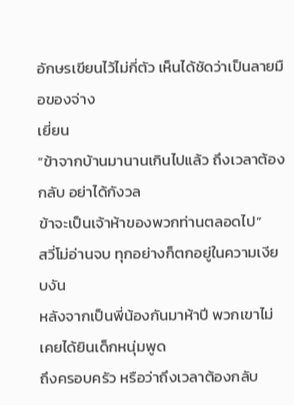อักษรเขียนไว้ไม่กี่ตัว เห็นได้ชัดว่าเป็นลายมือของจ่าง
เยี่ยน
“ข้าจากบ้านมานานเกินไปแล้ว ถึงเวลาต้องกลับ อย่าได้กังวล
ข้าจะเป็นเจ้าห้าของพวกท่านตลอดไป”
สวี่โม่อ่านจบ ทุกอย่างก็ตกอยู่ในความเงียบงัน
หลังจากเป็นพี่น้องกันมาห้าปี พวกเขาไม่เคยได้ยินเด็กหนุ่มพูด
ถึงครอบครัว หรือว่าถึงเวลาต้องกลับ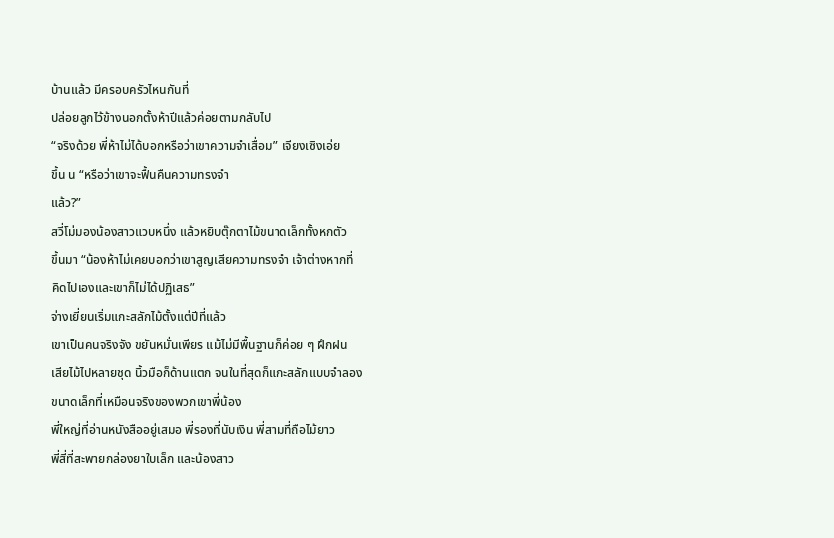บ้านแล้ว มีครอบครัวไหนกันที่
ปล่อยลูกไว้ข้างนอกตั้งห้าปีแล้วค่อยตามกลับไป
“จริงด้วย พี่ห้าไม่ได้บอกหรือว่าเขาความจำเสื่อม” เจียงเซิงเอ่ย
ขึ้น น “หรือว่าเขาจะฟื้นคืนความทรงจำ
แล้ว?”
สวี่โม่มองน้องสาวแวบหนึ่ง แล้วหยิบตุ๊กตาไม้ขนาดเล็กทั้งหกตัว
ขึ้นมา “น้องห้าไม่เคยบอกว่าเขาสูญเสียความทรงจำ เจ้าต่างหากที่
คิดไปเองและเขาก็ไม่ได้ปฏิเสธ”
จ่างเยี่ยนเริ่มแกะสลักไม้ตั้งแต่ปีที่แล้ว
เขาเป็นคนจริงจัง ขยันหมั่นเพียร แม้ไม่มีพื้นฐานก็ค่อย ๆ ฝึกฝน
เสียไม้ไปหลายชุด นิ้วมือก็ด้านแตก จนในที่สุดก็แกะสลักแบบจำลอง
ขนาดเล็กที่เหมือนจริงของพวกเขาพี่น้อง
พี่ใหญ่ที่อ่านหนังสืออยู่เสมอ พี่รองที่นับเงิน พี่สามที่ถือไม้ยาว
พี่สี่ที่สะพายกล่องยาใบเล็ก และน้องสาว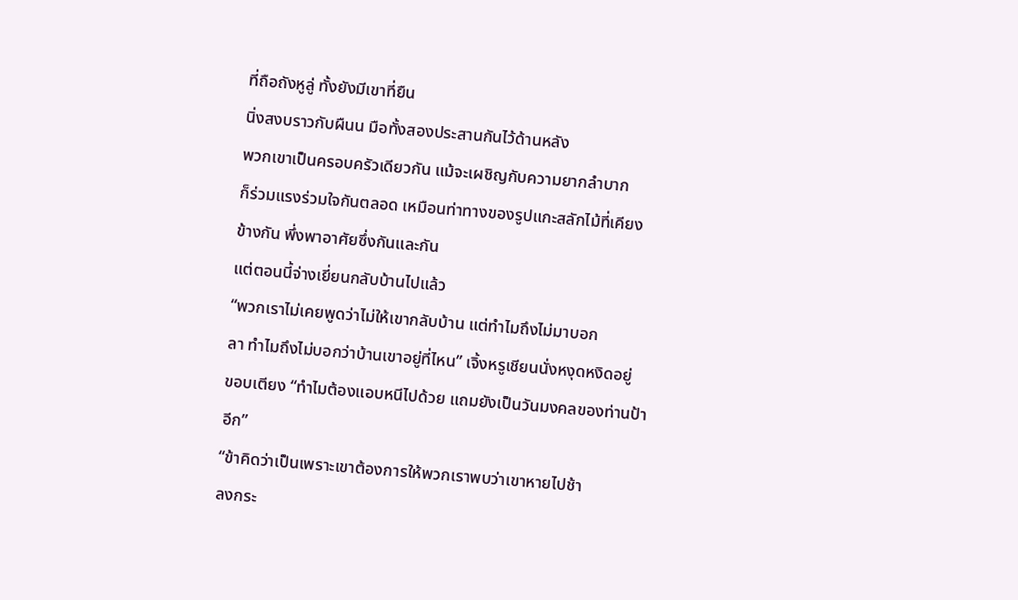ที่ถือถังหูลู่ ทั้งยังมีเขาที่ยืน
นิ่งสงบราวกับผืนน มือทั้งสองประสานกันไว้ด้านหลัง
พวกเขาเป็นครอบครัวเดียวกัน แม้จะเผชิญกับความยากลำบาก
ก็ร่วมแรงร่วมใจกันตลอด เหมือนท่าทางของรูปแกะสลักไม้ที่เคียง
ข้างกัน พึ่งพาอาศัยซึ่งกันและกัน
แต่ตอนนี้จ่างเยี่ยนกลับบ้านไปแล้ว
“พวกเราไม่เคยพูดว่าไม่ให้เขากลับบ้าน แต่ทำไมถึงไม่มาบอก
ลา ทำไมถึงไม่บอกว่าบ้านเขาอยู่ที่ไหน” เจิ้งหรูเชียนนั่งหงุดหงิดอยู่
ขอบเตียง “ทำไมต้องแอบหนีไปด้วย แถมยังเป็นวันมงคลของท่านป้า
อีก”
“ข้าคิดว่าเป็นเพราะเขาต้องการให้พวกเราพบว่าเขาหายไปช้า
ลงกระ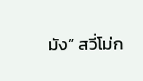มัง” สวี่โม่ก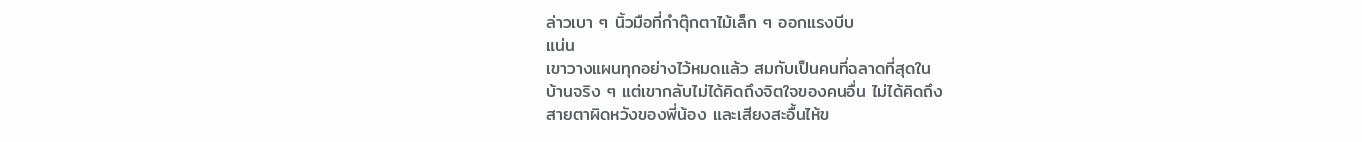ล่าวเบา ๆ นิ้วมือที่กำตุ๊กตาไม้เล็ก ๆ ออกแรงบีบ
แน่น
เขาวางแผนทุกอย่างไว้หมดแล้ว สมกับเป็นคนที่ฉลาดที่สุดใน
บ้านจริง ๆ แต่เขากลับไม่ได้คิดถึงจิตใจของคนอื่น ไม่ได้คิดถึง
สายตาผิดหวังของพี่น้อง และเสียงสะอื้นไห้ข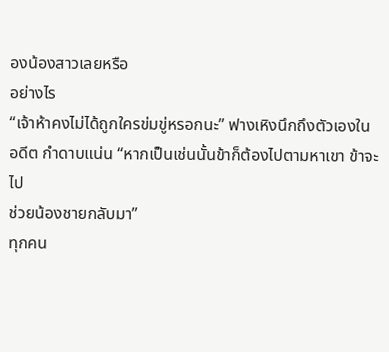องน้องสาวเลยหรือ
อย่างไร
“เจ้าห้าคงไม่ได้ถูกใครข่มขู่หรอกนะ” ฟางเหิงนึกถึงตัวเองใน
อดีต กำดาบแน่น “หากเป็นเช่นนั้นข้าก็ต้องไปตามหาเขา ข้าจะไป
ช่วยน้องชายกลับมา”
ทุกคน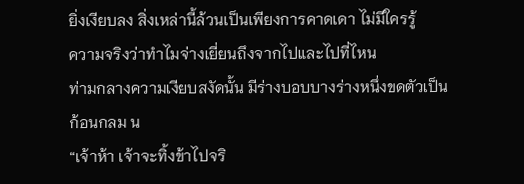ยิ่งเงียบลง สิ่งเหล่านี้ล้วนเป็นเพียงการคาดเดา ไม่มีใครรู้
ความจริงว่าทำไมจ่างเยี่ยนถึงจากไปและไปที่ไหน
ท่ามกลางความเงียบสงัดนั้น มีร่างบอบบางร่างหนึ่งขดตัวเป็น
ก้อนกลม น
“เจ้าห้า เจ้าจะทิ้งข้าไปจริ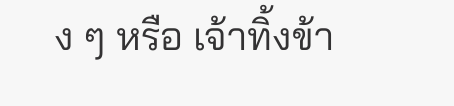ง ๆ หรือ เจ้าทิ้งข้า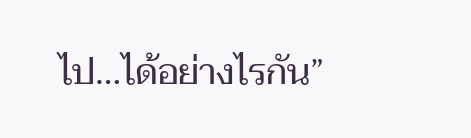ไป…ได้อย่างไรกัน”